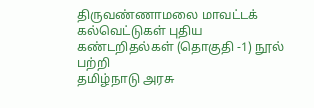திருவண்ணாமலை மாவட்டக் கல்வெட்டுகள் புதிய கண்டறிதல்கள் (தொகுதி -1) நூல் பற்றி
தமிழ்நாடு அரசு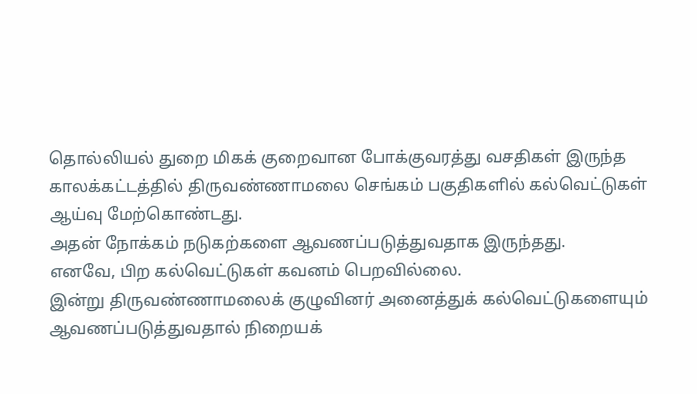தொல்லியல் துறை மிகக் குறைவான போக்குவரத்து வசதிகள் இருந்த காலக்கட்டத்தில் திருவண்ணாமலை செங்கம் பகுதிகளில் கல்வெட்டுகள் ஆய்வு மேற்கொண்டது.
அதன் நோக்கம் நடுகற்களை ஆவணப்படுத்துவதாக இருந்தது.
எனவே, பிற கல்வெட்டுகள் கவனம் பெறவில்லை.
இன்று திருவண்ணாமலைக் குழுவினர் அனைத்துக் கல்வெட்டுகளையும் ஆவணப்படுத்துவதால் நிறையக்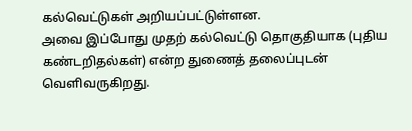கல்வெட்டுகள் அறியப்பட்டுள்ளன.
அவை இப்போது முதற் கல்வெட்டு தொகுதியாக (புதிய கண்டறிதல்கள்) என்ற துணைத் தலைப்புடன் வெளிவருகிறது.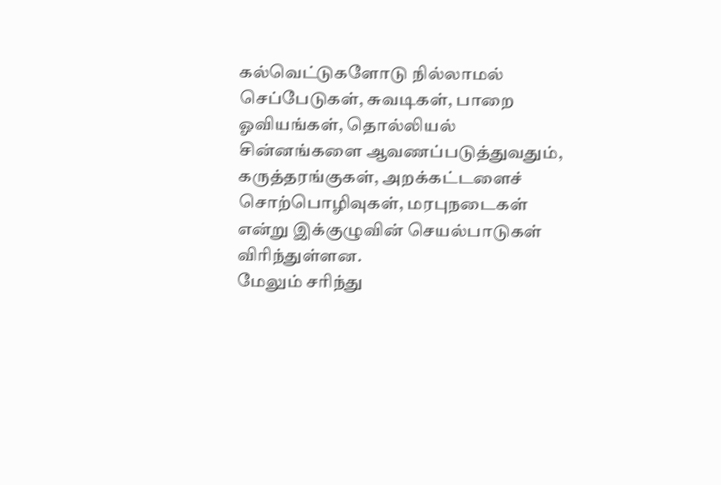கல்வெட்டுகளோடு நில்லாமல் செப்பேடுகள், சுவடிகள், பாறை ஓவியங்கள், தொல்லியல் சின்னங்களை ஆவணப்படுத்துவதும், கருத்தரங்குகள், அறக்கட்டளைச் சொற்பொழிவுகள், மரபுநடைகள் என்று இக்குழுவின் செயல்பாடுகள் விரிந்துள்ளன.
மேலும் சரிந்து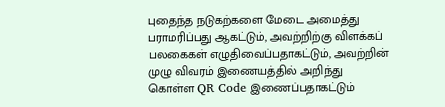புதைந்த நடுகற்களை மேடை அமைத்து பராமரிப்பது ஆகட்டும், அவற்றிற்கு விளக்கப் பலகைகள் எழுதிவைப்பதாகட்டும், அவற்றின் முழு விவரம் இணையத்தில் அறிந்து கொள்ள QR Code இணைப்பதாகட்டும்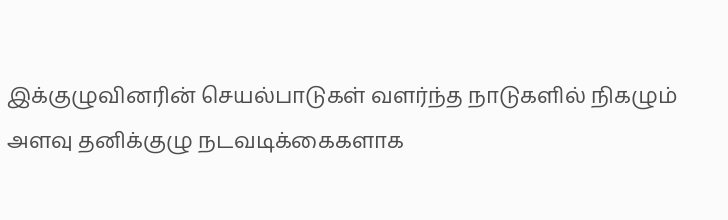இக்குழுவினரின் செயல்பாடுகள் வளர்ந்த நாடுகளில் நிகழும் அளவு தனிக்குழு நடவடிக்கைகளாக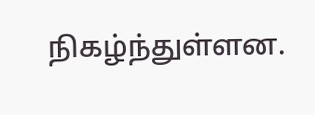நிகழ்ந்துள்ளன.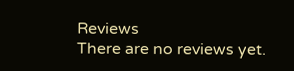Reviews
There are no reviews yet.